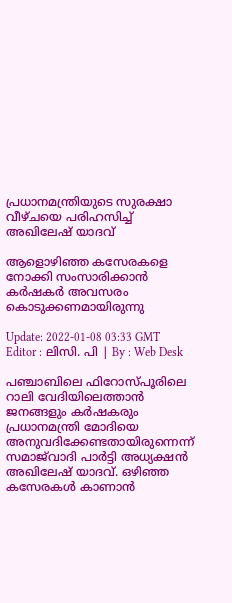പ്രധാനമന്ത്രിയുടെ സുരക്ഷാ വീഴ്ചയെ പരിഹസിച്ച് അഖിലേഷ് യാദവ്

ആളൊഴിഞ്ഞ കസേരകളെ നോക്കി സംസാരിക്കാൻ കർഷകർ അവസരം കൊടുക്കണമായിരുന്നു

Update: 2022-01-08 03:33 GMT
Editor : ലിസി. പി | By : Web Desk

പഞ്ചാബിലെ ഫിറോസ്പൂരിലെ റാലി വേദിയിലെത്താൻ ജനങ്ങളും കർഷകരും പ്രധാനമന്ത്രി മോദിയെ അനുവദിക്കേണ്ടതായിരുന്നെന്ന് സമാജ്‌വാദി പാർട്ടി അധ്യക്ഷൻ അഖിലേഷ് യാദവ്. ഒഴിഞ്ഞ കസേരകൾ കാണാൻ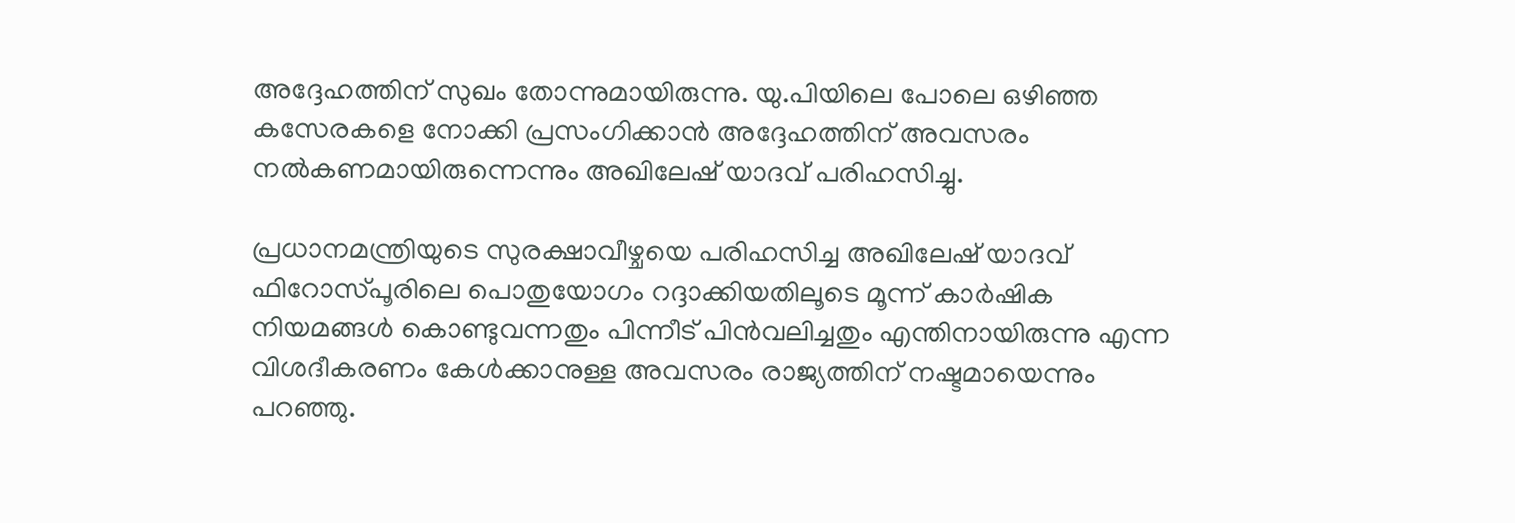അദ്ദേഹത്തിന് സുഖം തോന്നുമായിരുന്നു. യു.പിയിലെ പോലെ ഒഴിഞ്ഞ കസേരകളെ നോക്കി പ്രസംഗിക്കാൻ അദ്ദേഹത്തിന് അവസരം നൽകണമായിരുന്നെന്നും അഖിലേഷ് യാദവ് പരിഹസിച്ചു.

പ്രധാനമന്ത്രിയുടെ സുരക്ഷാവീഴ്ചയെ പരിഹസിച്ച അഖിലേഷ് യാദവ് ഫിറോസ്പൂരിലെ പൊതുയോഗം റദ്ദാക്കിയതിലൂടെ മൂന്ന് കാർഷിക നിയമങ്ങൾ കൊണ്ടുവന്നതും പിന്നീട് പിൻവലിച്ചതും എന്തിനായിരുന്നു എന്ന വിശദീകരണം കേൾക്കാനുള്ള അവസരം രാജ്യത്തിന് നഷ്ടമായെന്നും പറഞ്ഞു.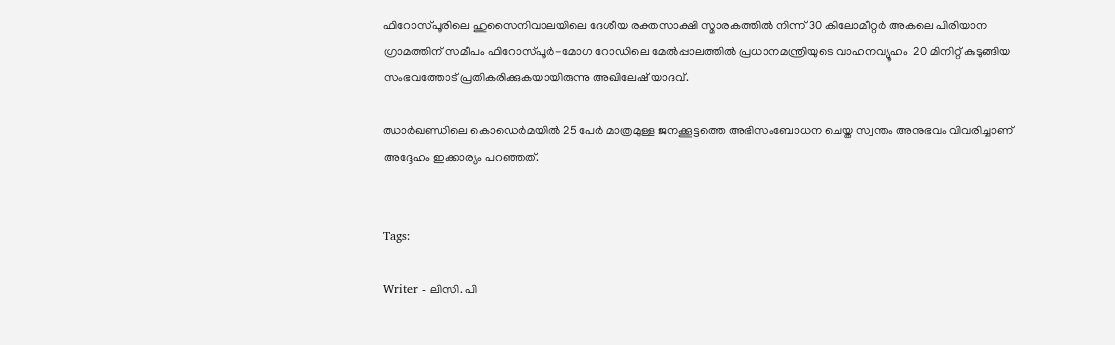ഫിറോസ്പൂരിലെ ഹുസൈനിവാലയിലെ ദേശീയ രക്തസാക്ഷി സ്മാരകത്തിൽ നിന്ന് 30 കിലോമീറ്റർ അകലെ പിരിയാന ഗ്രാമത്തിന് സമീപം ഫിറോസ്പൂർ-മോഗ റോഡിലെ മേൽപ്പാലത്തിൽ പ്രധാനമന്ത്രിയുടെ വാഹനവ്യൂഹം  20 മിനിറ്റ് കുടുങ്ങിയ സംഭവത്തോട് പ്രതികരിക്കുകയായിരുന്നു അഖിലേഷ് യാദവ്.

ഝാർഖണ്ഡിലെ കൊഡെർമയിൽ 25 പേർ മാത്രമുള്ള ജനക്കൂട്ടത്തെ അഭിസംബോധന ചെയ്ത സ്വന്തം അനുഭവം വിവരിച്ചാണ് അദ്ദേഹം ഇക്കാര്യം പറഞ്ഞത്.


Tags:

Writer - ലിസി. പി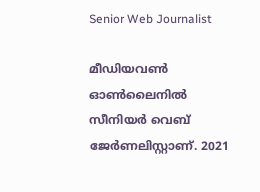Senior Web Journalist

മീഡിയവൺ ഓൺലൈനിൽ സീനിയർ വെബ് ജേർണലിസ്റ്റാണ്. 2021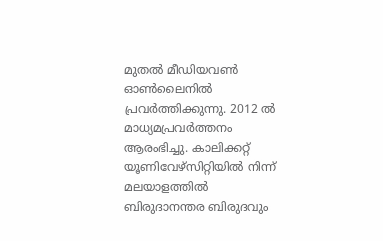മുതൽ മീഡിയവൺ ഓൺലൈനിൽ പ്രവർത്തിക്കുന്നു. 2012 ല്‍ മാധ്യമപ്രവര്‍ത്തനം ആരംഭിച്ചു. കാലിക്കറ്റ് യൂണിവേഴ്‌സിറ്റിയിൽ നിന്ന് മലയാളത്തിൽ ബിരുദാനന്തര ബിരുദവും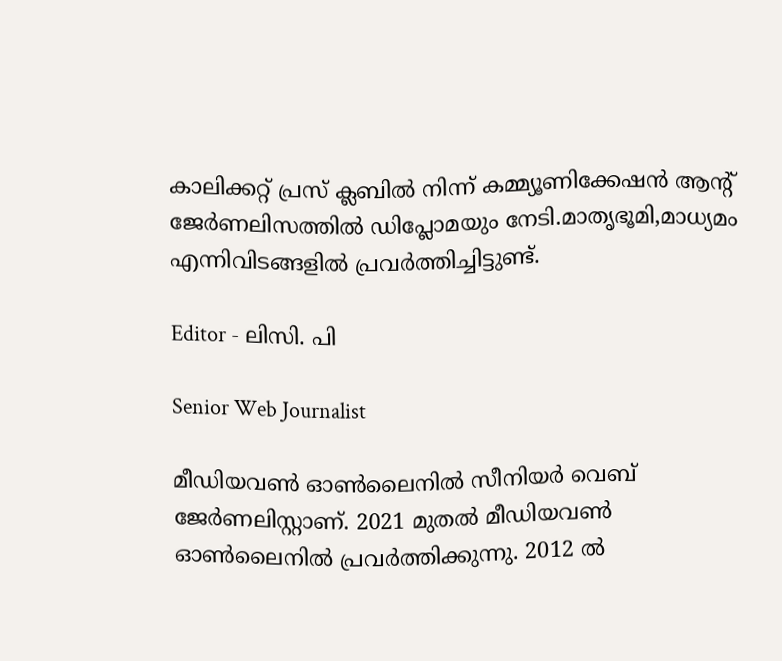കാലിക്കറ്റ് പ്രസ് ക്ലബിൽ നിന്ന് കമ്മ്യൂണിക്കേഷൻ ആന്റ് ജേർണലിസത്തിൽ ഡിപ്ലോമയും നേടി.മാതൃഭൂമി,മാധ്യമം എന്നിവിടങ്ങളിൽ പ്രവർത്തിച്ചിട്ടുണ്ട്.

Editor - ലിസി. പി

Senior Web Journalist

മീഡിയവൺ ഓൺലൈനിൽ സീനിയർ വെബ് ജേർണലിസ്റ്റാണ്. 2021 മുതൽ മീഡിയവൺ ഓൺലൈനിൽ പ്രവർത്തിക്കുന്നു. 2012 ല്‍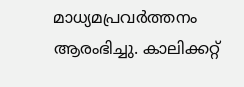മാധ്യമപ്രവര്‍ത്തനം ആരംഭിച്ചു. കാലിക്കറ്റ്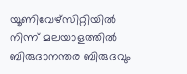യൂണിവേഴ്‌സിറ്റിയിൽ നിന്ന് മലയാളത്തിൽ ബിരുദാനന്തര ബിരുദവും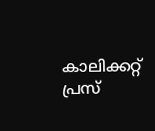കാലിക്കറ്റ് പ്രസ്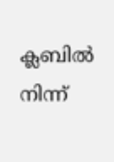ക്ലബിൽ നിന്ന്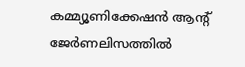കമ്മ്യൂണിക്കേഷൻ ആന്റ് ജേർണലിസത്തിൽ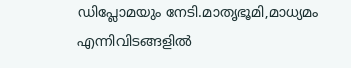ഡിപ്ലോമയും നേടി.മാതൃഭൂമി,മാധ്യമം എന്നിവിടങ്ങളിൽ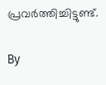പ്രവർത്തിച്ചിട്ടുണ്ട്.

By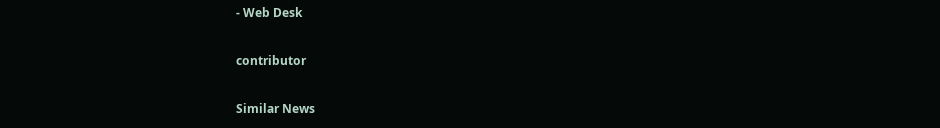- Web Desk

contributor

Similar News